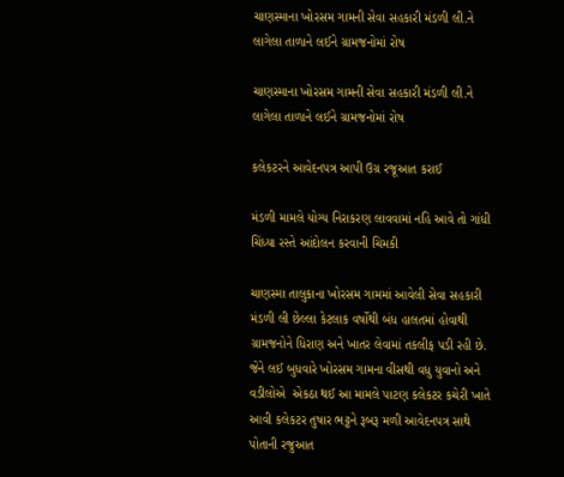ચાણસ્માના ખોરસમ ગામની સેવા સહકારી મંડળી લી.ને લાગેલા તાળાને લઈને ગ્રામજનોમાં રોષ

ચાણસ્માના ખોરસમ ગામની સેવા સહકારી મંડળી લી.ને લાગેલા તાળાને લઈને ગ્રામજનોમાં રોષ

કલેકટરને આવેદનપત્ર આપી ઉગ્ર રજૂઆત કરાઈ

મંડળી મામલે યોગ્ય નિરાકરણ લાવવામાં નહિ આવે તો ગાંધી ચિંધ્યા રસ્તે આંદોલન કરવાની ચિમકી

ચાણસ્મા તાલુકાના ખોરસમ ગામમાં આવેલી સેવા સહકારી મંડળી લી છેલ્લા કેટલાક વર્ષોથી બંધ હાલતમાં હોવાથી ગ્રામજનોને ધિરાણ અને ખાતર લેવામાં તકલીફ પડી રહી છે. જેને લઈ બુધવારે ખોરસમ ગામના વીસથી વધુ યુવાનો અને વડીલોએ  એકઠા થઈ આ મામલે પાટણ કલેકટર કચેરી ખાતે આવી કલેકટર તુષાર ભટ્ટને રૂબરૂ મળી આવેદનપત્ર સાથે પોતાની રજુઆત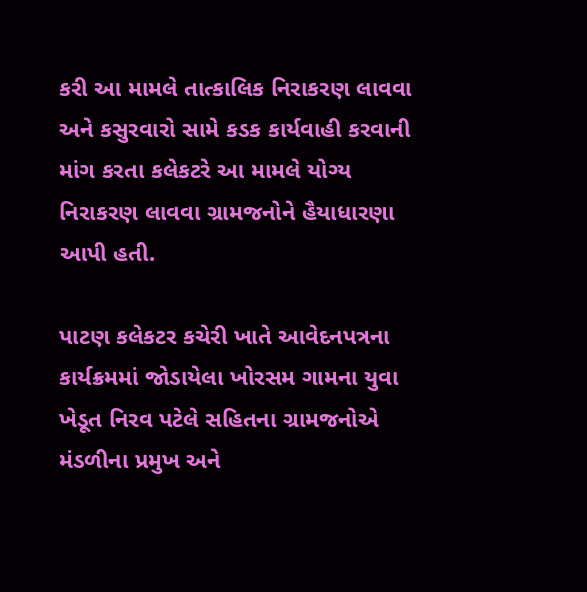કરી આ મામલે તાત્કાલિક નિરાકરણ લાવવા અને કસુરવારો સામે કડક કાર્યવાહી કરવાની માંગ કરતા કલેકટરે આ મામલે યોગ્ય નિરાકરણ લાવવા ગ્રામજનોને હૈયાધારણા આપી હતી.

પાટણ કલેકટર કચેરી ખાતે આવેદનપત્રના કાર્યક્રમમાં જોડાયેલા ખોરસમ ગામના યુવા ખેડૂત નિરવ પટેલે સહિતના ગ્રામજનોએ મંડળીના પ્રમુખ અને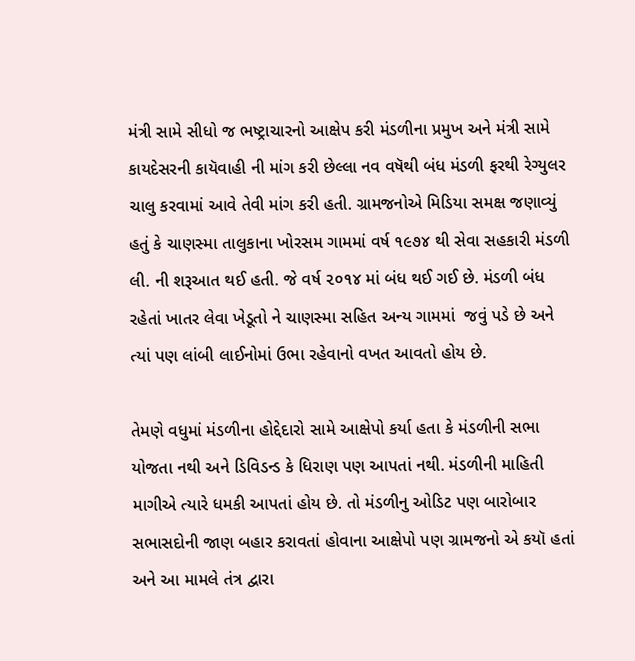મંત્રી સામે સીધો જ ભષ્ટ્રાચારનો આક્ષેપ કરી મંડળીના પ્રમુખ અને મંત્રી સામે કાયદેસરની કાયૅવાહી ની માંગ કરી છેલ્લા નવ વષૅથી બંધ મંડળી ફરથી રેગ્યુલર ચાલુ કરવામાં આવે તેવી માંગ કરી હતી. ગ્રામજનોએ મિડિયા સમક્ષ જણાવ્યું હતું કે ચાણસ્મા તાલુકાના ખોરસમ ગામમાં વર્ષ ૧૯૭૪ થી સેવા સહકારી મંડળી લી. ની શરૂઆત થઈ હતી. જે વર્ષ ૨૦૧૪ માં બંધ થઈ ગઈ છે. મંડળી બંધ રહેતાં ખાતર લેવા ખેડૂતો ને ચાણસ્મા સહિત અન્ય ગામમાં  જવું પડે છે અને ત્યાં પણ લાંબી લાઈનોમાં ઉભા રહેવાનો વખત આવતો હોય છે.

તેમણે વધુમાં મંડળીના હોદ્દેદારો સામે આક્ષેપો કર્યા હતા કે મંડળીની સભા યોજતા નથી અને ડિવિડન્ડ કે ધિરાણ પણ આપતાં નથી. મંડળીની માહિતી માગીએ ત્યારે ધમકી આપતાં હોય છે. તો મંડળીનુ ઓડિટ પણ બારોબાર સભાસદોની જાણ બહાર કરાવતાં હોવાના આક્ષેપો પણ ગ્રામજનો એ કયૉ હતાં અને આ મામલે તંત્ર દ્વારા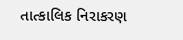તાત્કાલિક નિરાકરણ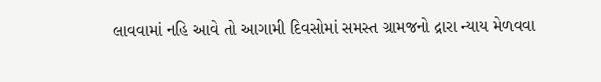લાવવામાં નહિ આવે તો આગામી દિવસોમાં સમસ્ત ગ્રામજનો દ્રારા ન્યાય મેળવવા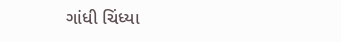ગાંધી ચિંધ્યા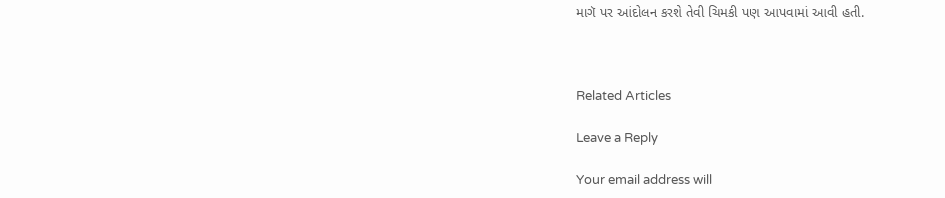માગૅ પર આંદોલન કરશે તેવી ચિમકી પણ આપવામાં આવી હતી.



Related Articles

Leave a Reply

Your email address will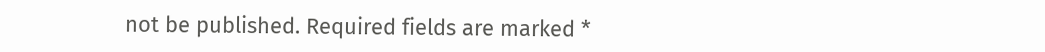not be published. Required fields are marked *